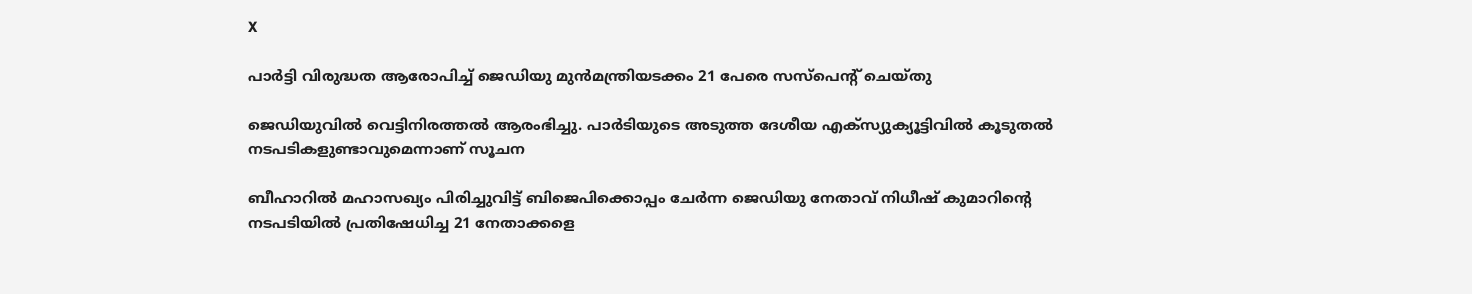X

പാര്‍ട്ടി വിരുദ്ധത ആരോപിച്ച് ജെഡിയു മുന്‍മന്ത്രിയടക്കം 21 പേരെ സസ്‌പെന്റ് ചെയ്തു

ജെഡിയുവില്‍ വെട്ടിനിരത്തല്‍ ആരംഭിച്ചു. പാര്‍ടിയുടെ അടുത്ത ദേശീയ എക്‌സ്യുക്യൂട്ടിവില്‍ കൂടുതല്‍ നടപടികളുണ്ടാവുമെന്നാണ് സൂചന

ബീഹാറില്‍ മഹാസഖ്യം പിരിച്ചുവിട്ട് ബിജെപിക്കൊപ്പം ചേര്‍ന്ന ജെഡിയു നേതാവ് നിധീഷ് കുമാറിന്റെ നടപടിയില്‍ പ്രതിഷേധിച്ച 21 നേതാക്കളെ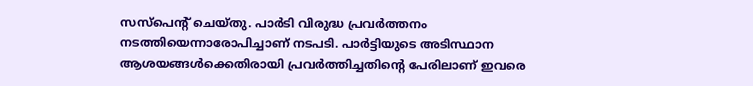സസ്‌പെന്റ് ചെയ്തു. പാര്‍ടി വിരുദ്ധ പ്രവര്‍ത്തനം നടത്തിയെന്നാരോപിച്ചാണ് നടപടി. പാര്‍ട്ടിയുടെ അടിസ്ഥാന ആശയങ്ങള്‍ക്കെതിരായി പ്രവര്‍ത്തിച്ചതിന്റെ പേരിലാണ് ഇവരെ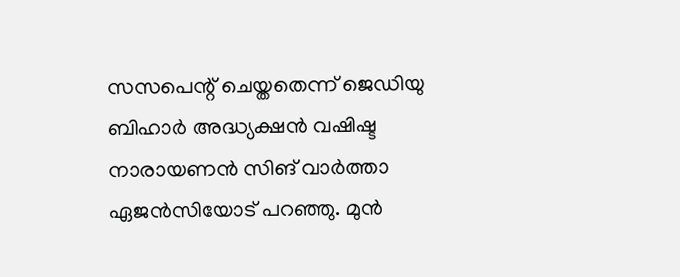സസപെന്റ് ചെയ്തതെന്ന് ജെഡിയു ബിഹാര്‍ അദ്ധ്യക്ഷന്‍ വഷിഷ്ട നാരായണന്‍ സിങ് വാര്‍ത്താ ഏജന്‍സിയോട് പറഞ്ഞു. മുന്‍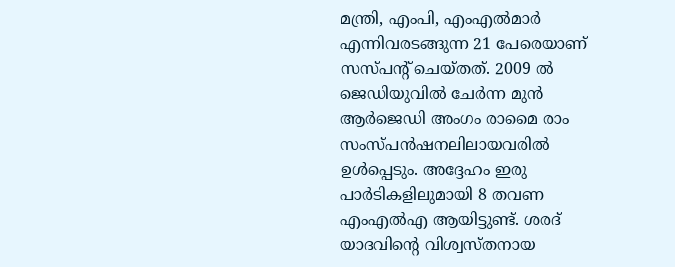മന്ത്രി, എംപി, എംഎല്‍മാര്‍ എന്നിവരടങ്ങുന്ന 21 പേരെയാണ് സസ്പന്റ് ചെയ്തത്. 2009 ല്‍ ജെഡിയുവില്‍ ചേര്‍ന്ന മുന്‍ ആര്‍ജെഡി അംഗം രാമൈ രാം സംസ്പന്‍ഷനലിലായവരില്‍ ഉള്‍പ്പെടും. അദ്ദേഹം ഇരു പാര്‍ടികളിലുമായി 8 തവണ എംഎല്‍എ ആയിട്ടുണ്ട്. ശരദ് യാദവിന്റെ വിശ്വസ്തനായ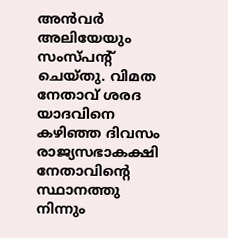അന്‍വര്‍ അലിയേയും സംസ്പന്റ് ചെയ്തു. വിമത നേതാവ് ശരദ യാദവിനെ കഴിഞ്ഞ ദിവസം രാജ്യസഭാകക്ഷി നേതാവിന്റെ സ്ഥാനത്തു നിന്നും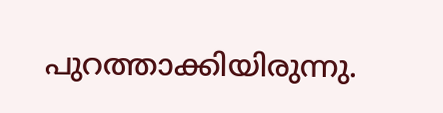പുറത്താക്കിയിരുന്നു.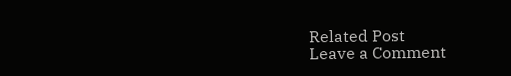Related Post
Leave a Comment